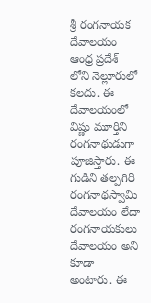శ్రీ రంగనాయక దేవాలయం ఆంధ్ర ప్రదేశ్ లోని నెల్లూరులో కలదు. ఈ దేవాలయంలో విష్ణు మూర్తిని రంగనాథుడుగా పూజిస్తారు. ఈ గుడిని తల్పగిరి రంగనాథస్వామి దేవాలయం లేదా రంగనాయకులు దేవాలయం అని కూడా అంటారు. ఈ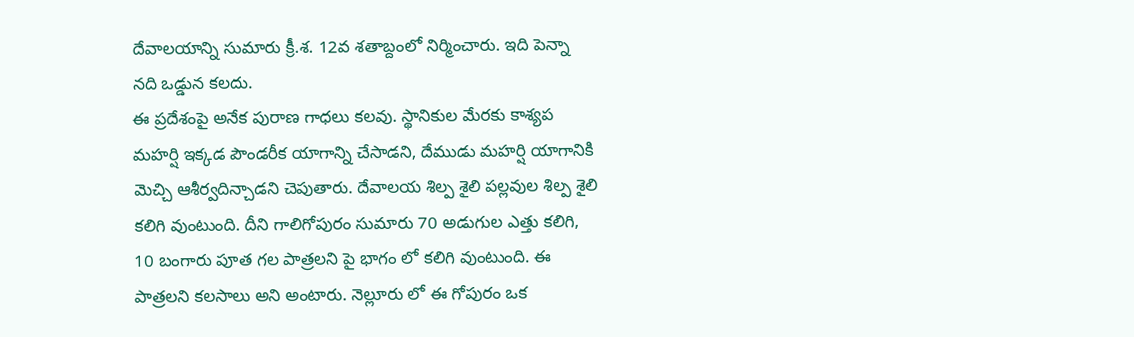దేవాలయాన్ని సుమారు క్రీ.శ. 12వ శతాబ్దంలో నిర్మించారు. ఇది పెన్నా నది ఒడ్డున కలదు.
ఈ ప్రదేశంపై అనేక పురాణ గాధలు కలవు. స్థానికుల మేరకు కాశ్యప మహర్షి ఇక్కడ పౌండరీక యాగాన్ని చేసాడని, దేముడు మహర్షి యాగానికి మెచ్చి ఆశీర్వదిన్చాడని చెపుతారు. దేవాలయ శిల్ప శైలి పల్లవుల శిల్ప శైలి కలిగి వుంటుంది. దీని గాలిగోపురం సుమారు 70 అడుగుల ఎత్తు కలిగి, 10 బంగారు పూత గల పాత్రలని పై భాగం లో కలిగి వుంటుంది. ఈ పాత్రలని కలసాలు అని అంటారు. నెల్లూరు లో ఈ గోపురం ఒక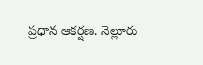ప్రధాన ఆకర్షణ. నెల్లూరు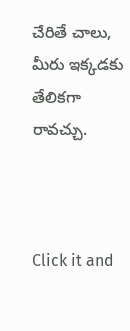చేరితే చాలు, మీరు ఇక్కడకు తేలికగా రావచ్చు.



Click it and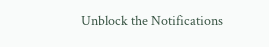Unblock the Notifications